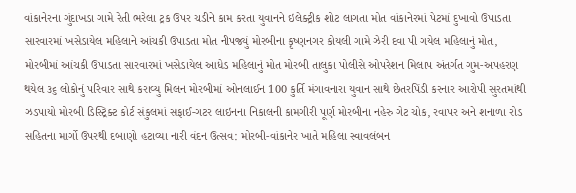વાંકાનેરના ગુંદાખડા ગામે રેતી ભરેલા ટ્રક ઉપર ચડીને કામ કરતા યુવાનને ઇલેક્ટ્રીક શોટ લાગતા મોત વાંકાનેરમાં પેટમાં દુખાવો ઉપાડતા સારવારમાં ખસેડાયેલ મહિલાને આંચકી ઉપાડતા મોત નીપજ્યું મોરબીના કૃષ્ણનગર કોયલી ગામે ઝેરી દવા પી ગયેલ મહિલાનું મોત, મોરબીમાં આંચકી ઉપાડતા સારવારમાં ખસેડાયેલ આધેડ મહિલાનું મોત મોરબી તાલુકા પોલીસે ઓપરેશન મિલાપ અંતર્ગત ગુમ-અપહરણ થયેલ ૩૬ લોકોનું પરિવાર સાથે કરાવ્યુ મિલન મોરબીમાં ઓનલાઈન 100 કુર્તિ મંગાવનારા યુવાન સાથે છેતરપિંડી કરનાર આરોપી સુરતમાંથી ઝડપાયો મોરબી ડિસ્ટ્રિક્ટ કોર્ટ સંકુલમાં સફાઈ-ગટર લાઇનના નિકાલની કામગીરી પૂર્ણ મોરબીના નહેરુ ગેટ ચોક, રવાપર અને શનાળા રોડ સહિતના માર્ગો ઉપરથી દબાણો હટાવ્યા નારી વંદન ઉત્સવ: મોરબી-વાંકાનેર ખાતે મહિલા સ્વાવલંબન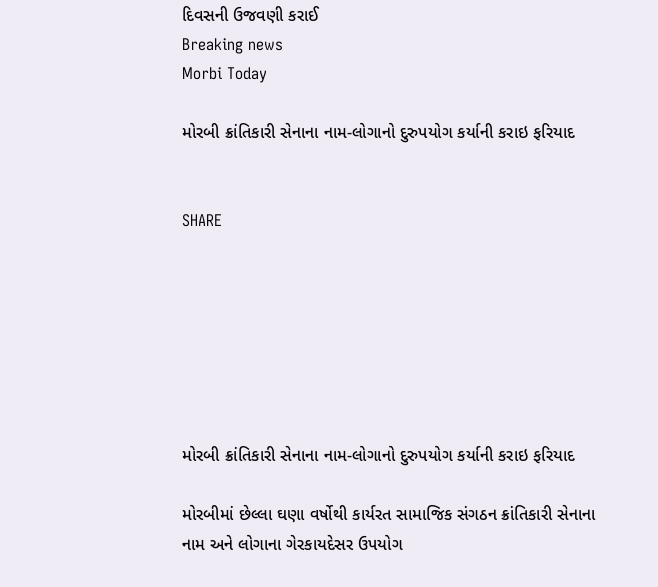દિવસની ઉજવણી કરાઈ
Breaking news
Morbi Today

મોરબી ક્રાંતિકારી સેનાના નામ-લોગાનો દુરુપયોગ કર્યાની કરાઇ ફરિયાદ


SHARE







મોરબી ક્રાંતિકારી સેનાના નામ-લોગાનો દુરુપયોગ કર્યાની કરાઇ ફરિયાદ

મોરબીમાં છેલ્લા ઘણા વર્ષોથી કાર્યરત સામાજિક સંગઠન ક્રાંતિકારી સેનાના નામ અને લોગાના ગેરકાયદેસર ઉપયોગ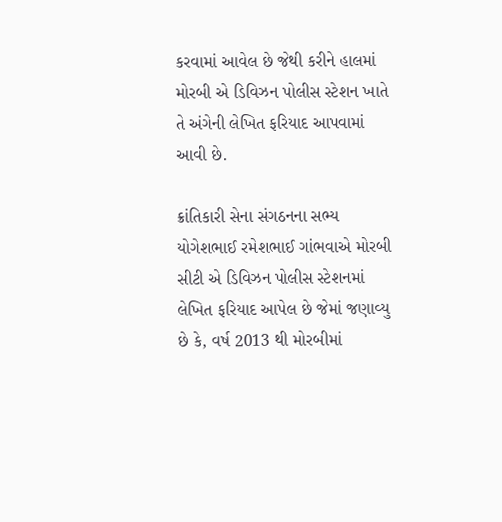કરવામાં આવેલ છે જેથી કરીને હાલમાં મોરબી એ ડિવિઝન પોલીસ સ્ટેશન ખાતે તે અંગેની લેખિત ફરિયાદ આપવામાં આવી છે.

ક્રાંતિકારી સેના સંગઠનના સભ્ય યોગેશભાઈ રમેશભાઈ ગાંભવાએ મોરબી સીટી એ ડિવિઝન પોલીસ સ્ટેશનમાં લેખિત ફરિયાદ આપેલ છે જેમાં જણાવ્યુ છે કે, વર્ષ 2013 થી મોરબીમાં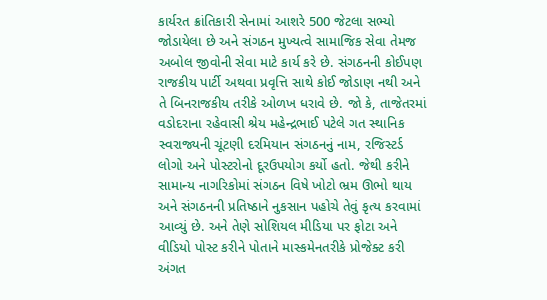કાર્યરત ક્રાંતિકારી સેનામાં આશરે 500 જેટલા સભ્યો જોડાયેલા છે અને સંગઠન મુખ્યત્વે સામાજિક સેવા તેમજ અબોલ જીવોની સેવા માટે કાર્ય કરે છે. સંગઠનની કોઈપણ રાજકીય પાર્ટી અથવા પ્રવૃત્તિ સાથે કોઈ જોડાણ નથી અને તે બિનરાજકીય તરીકે ઓળખ ધરાવે છે. જો કે, તાજેતરમાં વડોદરાના રહેવાસી શ્રેય મહેન્દ્રભાઈ પટેલે ગત સ્થાનિક સ્વરાજ્યની ચૂંટણી દરમિયાન સંગઠનનું નામ, રજિસ્ટર્ડ લોગો અને પોસ્ટરોનો દૂરઉપયોગ કર્યો હતો. જેથી કરીને સામાન્ય નાગરિકોમાં સંગઠન વિષે ખોટો ભ્રમ ઊભો થાય અને સંગઠનની પ્રતિષ્ઠાને નુકસાન પહોચે તેવું કૃત્ય કરવામાં આવ્યું છે. અને તેણે સોશિયલ મીડિયા પર ફોટા અને વીડિયો પોસ્ટ કરીને પોતાને માસ્કમેનતરીકે પ્રોજેક્ટ કરી અંગત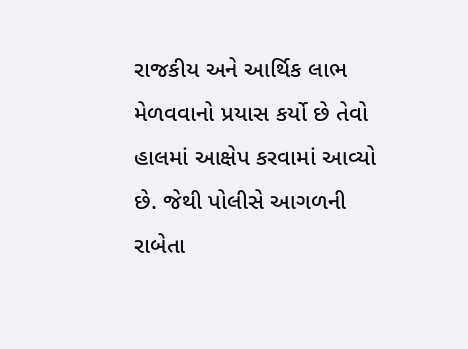રાજકીય અને આર્થિક લાભ મેળવવાનો પ્રયાસ કર્યો છે તેવો હાલમાં આક્ષેપ કરવામાં આવ્યો છે. જેથી પોલીસે આગળની રાબેતા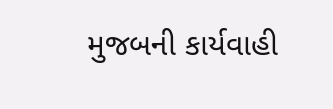મુજબની કાર્યવાહી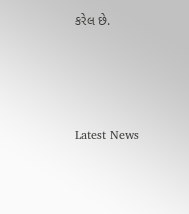કરેલ છે.






Latest News